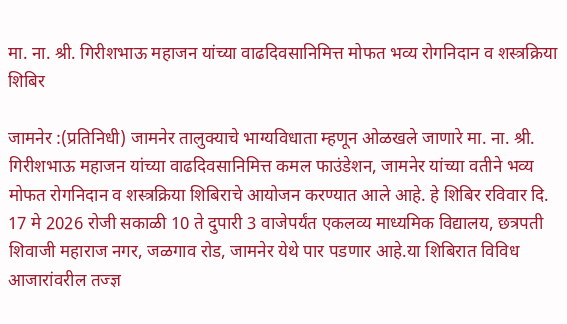मा. ना. श्री. गिरीशभाऊ महाजन यांच्या वाढदिवसानिमित्त मोफत भव्य रोगनिदान व शस्त्रक्रिया शिबिर

जामनेर :(प्रतिनिधी) जामनेर तालुक्याचे भाग्यविधाता म्हणून ओळखले जाणारे मा. ना. श्री. गिरीशभाऊ महाजन यांच्या वाढदिवसानिमित्त कमल फाउंडेशन, जामनेर यांच्या वतीने भव्य मोफत रोगनिदान व शस्त्रक्रिया शिबिराचे आयोजन करण्यात आले आहे. हे शिबिर रविवार दि. 17 मे 2026 रोजी सकाळी 10 ते दुपारी 3 वाजेपर्यंत एकलव्य माध्यमिक विद्यालय, छत्रपती शिवाजी महाराज नगर, जळगाव रोड, जामनेर येथे पार पडणार आहे.या शिबिरात विविध आजारांवरील तज्ज्ञ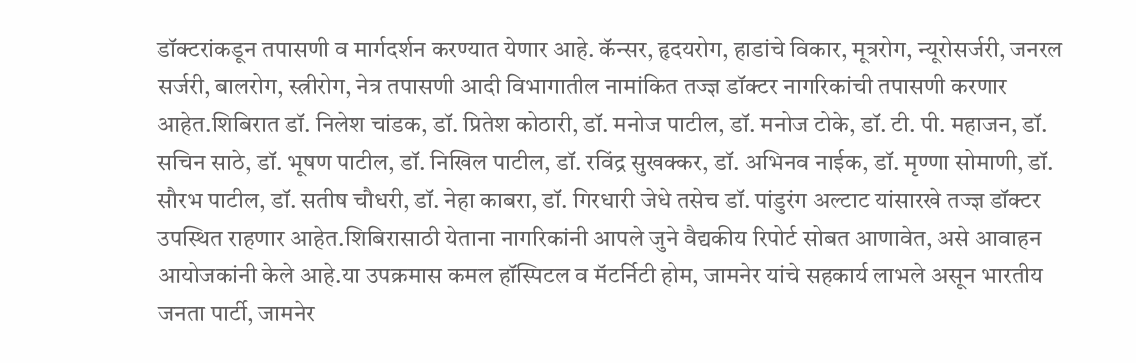डॉक्टरांकडून तपासणी व मार्गदर्शन करण्यात येणार आहे. कॅन्सर, हृदयरोग, हाडांचे विकार, मूत्ररोग, न्यूरोसर्जरी, जनरल सर्जरी, बालरोग, स्त्रीरोग, नेत्र तपासणी आदी विभागातील नामांकित तज्ज्ञ डॉक्टर नागरिकांची तपासणी करणार आहेत.शिबिरात डॉ. निलेश चांडक, डॉ. प्रितेश कोठारी, डॉ. मनोज पाटील, डॉ. मनोज टोके, डॉ. टी. पी. महाजन, डॉ. सचिन साठे, डॉ. भूषण पाटील, डॉ. निखिल पाटील, डॉ. रविंद्र सुखक्कर, डॉ. अभिनव नाईक, डॉ. मृण्णा सोमाणी, डॉ. सौरभ पाटील, डॉ. सतीष चौधरी, डॉ. नेहा काबरा, डॉ. गिरधारी जेधे तसेच डॉ. पांडुरंग अल्टाट यांसारखे तज्ज्ञ डॉक्टर उपस्थित राहणार आहेत.शिबिरासाठी येताना नागरिकांनी आपले जुने वैद्यकीय रिपोर्ट सोबत आणावेत, असे आवाहन आयोजकांनी केले आहे.या उपक्रमास कमल हॉस्पिटल व मॅटर्निटी होम, जामनेर यांचे सहकार्य लाभले असून भारतीय जनता पार्टी, जामनेर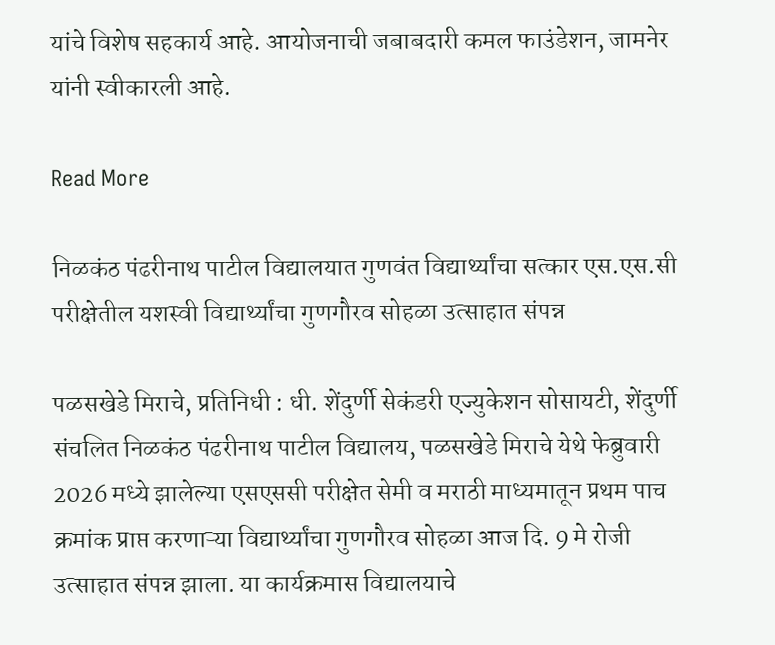यांचे विशेष सहकार्य आहे. आयोजनाची जबाबदारी कमल फाउंडेशन, जामनेर यांनी स्वीकारली आहे.

Read More

निळकंठ पंढरीनाथ पाटील विद्यालयात गुणवंत विद्यार्थ्यांचा सत्कार एस.एस.सी परीक्षेतील यशस्वी विद्यार्थ्यांचा गुणगौरव सोहळा उत्साहात संपन्न

पळसखेडे मिराचे, प्रतिनिधी : धी. शेंदुर्णी सेकंडरी एज्युकेशन सोसायटी, शेंदुर्णी संचलित निळकंठ पंढरीनाथ पाटील विद्यालय, पळसखेडे मिराचे येथे फेब्रुवारी 2026 मध्ये झालेल्या एसएससी परीक्षेत सेमी व मराठी माध्यमातून प्रथम पाच क्रमांक प्राप्त करणाऱ्या विद्यार्थ्यांचा गुणगौरव सोहळा आज दि. 9 मे रोजी उत्साहात संपन्न झाला. या कार्यक्रमास विद्यालयाचे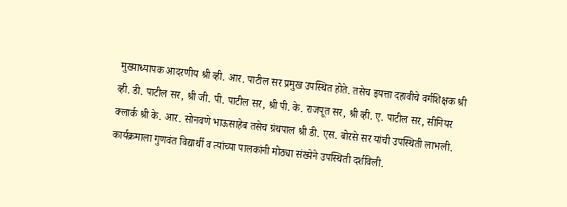मुख्याध्यापक आदरणीय श्री व्ही. आर. पाटील सर प्रमुख उपस्थित होते. तसेच इयत्ता दहावीचे वर्गशिक्षक श्री व्ही. डी. पाटील सर, श्री जी. पी. पाटील सर, श्री पी. के. राजपूत सर, श्री व्ही. ए. पाटील सर, सीनियर क्लार्क श्री के. आर. सोनवणे भाऊसाहेब तसेच ग्रंथपाल श्री डी. एस. बोरसे सर यांची उपस्थिती लाभली. कार्यक्रमाला गुणवंत विद्यार्थी व त्यांच्या पालकांनी मोठ्या संख्येने उपस्थिती दर्शविली.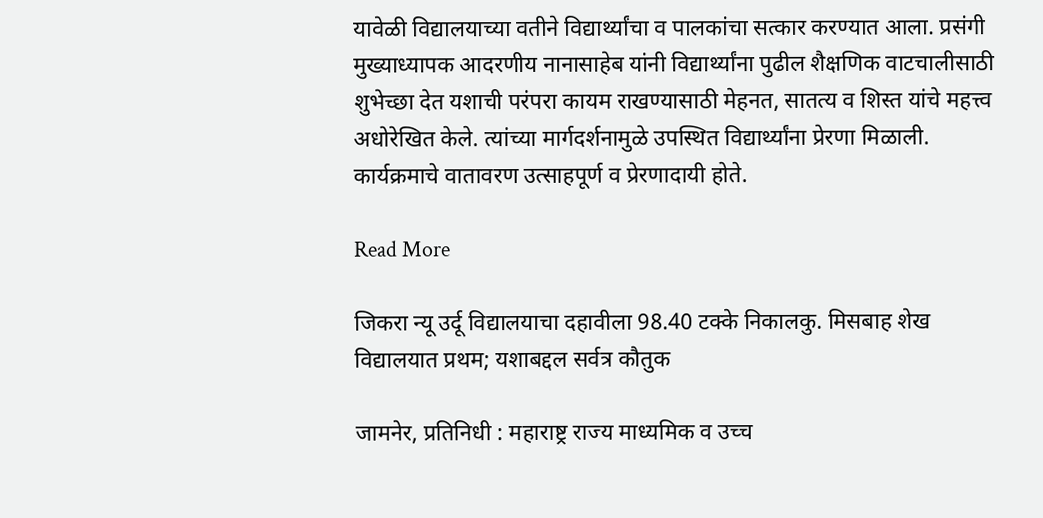यावेळी विद्यालयाच्या वतीने विद्यार्थ्यांचा व पालकांचा सत्कार करण्यात आला. प्रसंगी मुख्याध्यापक आदरणीय नानासाहेब यांनी विद्यार्थ्यांना पुढील शैक्षणिक वाटचालीसाठी शुभेच्छा देत यशाची परंपरा कायम राखण्यासाठी मेहनत, सातत्य व शिस्त यांचे महत्त्व अधोरेखित केले. त्यांच्या मार्गदर्शनामुळे उपस्थित विद्यार्थ्यांना प्रेरणा मिळाली. कार्यक्रमाचे वातावरण उत्साहपूर्ण व प्रेरणादायी होते.

Read More

जिकरा न्यू उर्दू विद्यालयाचा दहावीला 98.40 टक्के निकालकु. मिसबाह शेख विद्यालयात प्रथम; यशाबद्दल सर्वत्र कौतुक

जामनेर, प्रतिनिधी : महाराष्ट्र राज्य माध्यमिक व उच्च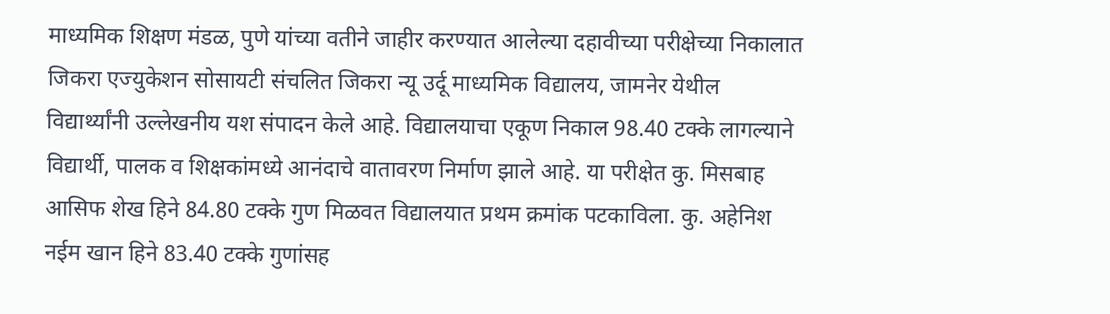माध्यमिक शिक्षण मंडळ, पुणे यांच्या वतीने जाहीर करण्यात आलेल्या दहावीच्या परीक्षेच्या निकालात जिकरा एज्युकेशन सोसायटी संचलित जिकरा न्यू उर्दू माध्यमिक विद्यालय, जामनेर येथील विद्यार्थ्यांनी उल्लेखनीय यश संपादन केले आहे. विद्यालयाचा एकूण निकाल 98.40 टक्के लागल्याने विद्यार्थी, पालक व शिक्षकांमध्ये आनंदाचे वातावरण निर्माण झाले आहे. या परीक्षेत कु. मिसबाह आसिफ शेख हिने 84.80 टक्के गुण मिळवत विद्यालयात प्रथम क्रमांक पटकाविला. कु. अहेनिश नईम खान हिने 83.40 टक्के गुणांसह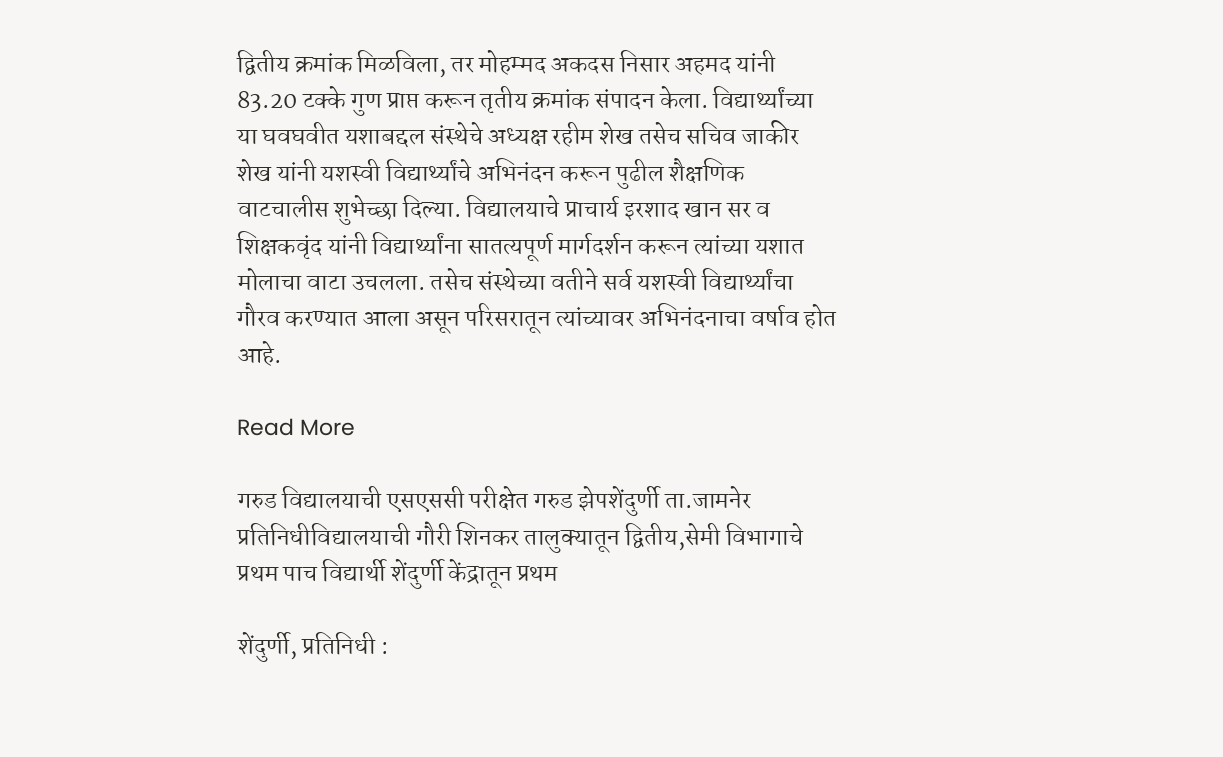द्वितीय क्रमांक मिळविला, तर मोहम्मद अकदस निसार अहमद यांनी 83.20 टक्के गुण प्राप्त करून तृतीय क्रमांक संपादन केला. विद्यार्थ्यांच्या या घवघवीत यशाबद्दल संस्थेचे अध्यक्ष रहीम शेख तसेच सचिव जाकीर शेख यांनी यशस्वी विद्यार्थ्यांचे अभिनंदन करून पुढील शैक्षणिक वाटचालीस शुभेच्छा दिल्या. विद्यालयाचे प्राचार्य इरशाद खान सर व शिक्षकवृंद यांनी विद्यार्थ्यांना सातत्यपूर्ण मार्गदर्शन करून त्यांच्या यशात मोलाचा वाटा उचलला. तसेच संस्थेच्या वतीने सर्व यशस्वी विद्यार्थ्यांचा गौरव करण्यात आला असून परिसरातून त्यांच्यावर अभिनंदनाचा वर्षाव होत आहे.

Read More

गरुड विद्यालयाची एसएससी परीक्षेत गरुड झेपशेंदुर्णी ता.जामनेर प्रतिनिधीविद्यालयाची गौरी शिनकर तालुक्यातून द्वितीय,सेमी विभागाचे प्रथम पाच विद्यार्थी शेंदुर्णी केंद्रातून प्रथम

शेंदुर्णी, प्रतिनिधी :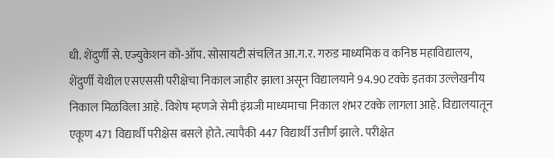धी. शेंदुर्णी से. एज्युकेशन को-ऑप. सोसायटी संचलित आ.ग.र. गरुड माध्यमिक व कनिष्ठ महाविद्यालय, शेंदुर्णी येथील एसएससी परीक्षेचा निकाल जाहीर झाला असून विद्यालयाने 94.90 टक्के इतका उल्लेखनीय निकाल मिळविला आहे. विशेष म्हणजे सेमी इंग्रजी माध्यमाचा निकाल शंभर टक्के लागला आहे. विद्यालयातून एकूण 471 विद्यार्थी परीक्षेस बसले होते. त्यापैकी 447 विद्यार्थी उत्तीर्ण झाले. परीक्षेत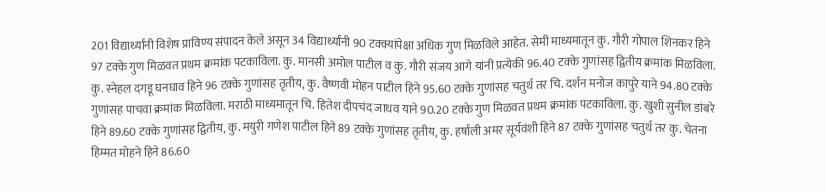201 विद्यार्थ्यांनी विशेष प्राविण्य संपादन केले असून 34 विद्यार्थ्यांनी 90 टक्क्यांपेक्षा अधिक गुण मिळविले आहेत. सेमी माध्यमातून कु. गौरी गोपाल शिनकर हिने 97 टक्के गुण मिळवत प्रथम क्रमांक पटकाविला. कु. मानसी अमोल पाटील व कु. गौरी संजय आगे यांनी प्रत्येकी 96.40 टक्के गुणांसह द्वितीय क्रमांक मिळविला. कु. स्नेहल दगडू घनघाव हिने 96 टक्के गुणांसह तृतीय, कु. वैष्णवी मोहन पाटील हिने 95.60 टक्के गुणांसह चतुर्थ तर चि. दर्शन मनोज कापुरे याने 94.80 टक्के गुणांसह पाचवा क्रमांक मिळविला. मराठी माध्यमातून चि. हितेश दीपचंद जाधव याने 90.20 टक्के गुण मिळवत प्रथम क्रमांक पटकाविला. कु. खुशी सुनील डांबरे हिने 89.60 टक्के गुणांसह द्वितीय, कु. मयुरी गणेश पाटील हिने 89 टक्के गुणांसह तृतीय, कु. हर्षाली अमर सूर्यवंशी हिने 87 टक्के गुणांसह चतुर्थ तर कु. चेतना हिम्मत मोहने हिने 86.60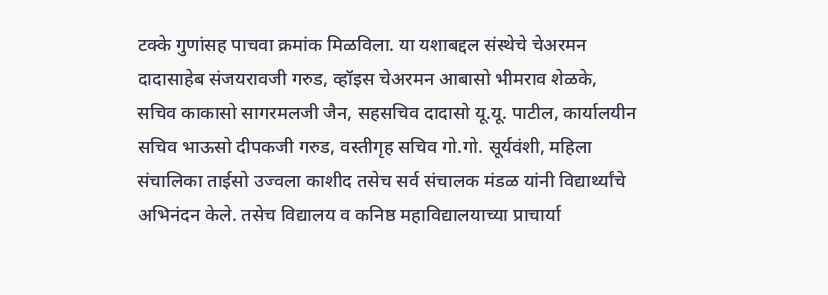टक्के गुणांसह पाचवा क्रमांक मिळविला. या यशाबद्दल संस्थेचे चेअरमन दादासाहेब संजयरावजी गरुड, व्हॉइस चेअरमन आबासो भीमराव शेळके, सचिव काकासो सागरमलजी जैन, सहसचिव दादासो यू.यू. पाटील, कार्यालयीन सचिव भाऊसो दीपकजी गरुड, वस्तीगृह सचिव गो.गो. सूर्यवंशी, महिला संचालिका ताईसो उज्वला काशीद तसेच सर्व संचालक मंडळ यांनी विद्यार्थ्यांचे अभिनंदन केले. तसेच विद्यालय व कनिष्ठ महाविद्यालयाच्या प्राचार्या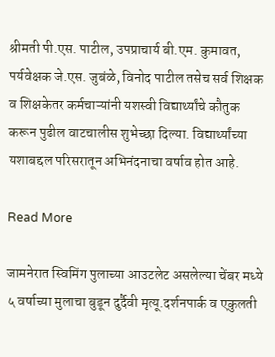श्रीमती पी.एस. पाटील, उपप्राचार्य बी.एम. कुमावत, पर्यवेक्षक जे.एस. जुबंळे, विनोद पाटील तसेच सर्व शिक्षक व शिक्षकेतर कर्मचाऱ्यांनी यशस्वी विद्यार्थ्यांचे कौतुक करून पुढील वाटचालीस शुभेच्छा दिल्या. विद्यार्थ्यांच्या यशाबद्दल परिसरातून अभिनंदनाचा वर्षाव होत आहे.

Read More

जामनेरात स्विमिंग पुलाच्या आउटलेट असलेल्या चेंबर मध्ये ५ वर्षाच्या मुलाचा बुडून दुर्दैवी मृत्यू.दर्शनपार्क व एकुलती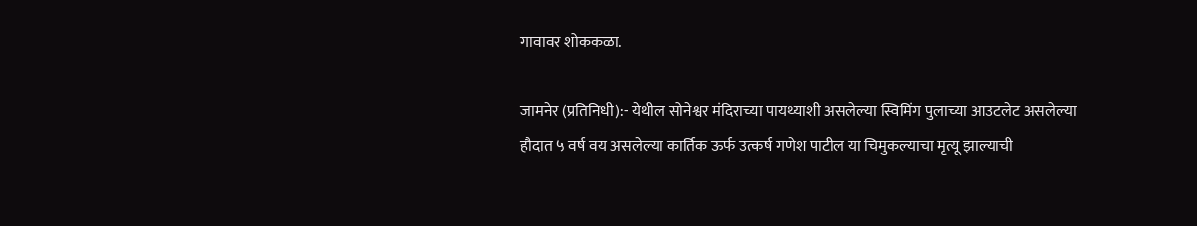गावावर शोककळा.

जामनेर (प्रतिनिधी):- येथील सोनेश्वर मंदिराच्या पायथ्याशी असलेल्या स्विमिंग पुलाच्या आउटलेट असलेल्या हौदात ५ वर्ष वय असलेल्या कार्तिक ऊर्फ उत्कर्ष गणेश पाटील या चिमुकल्याचा मृत्यू झाल्याची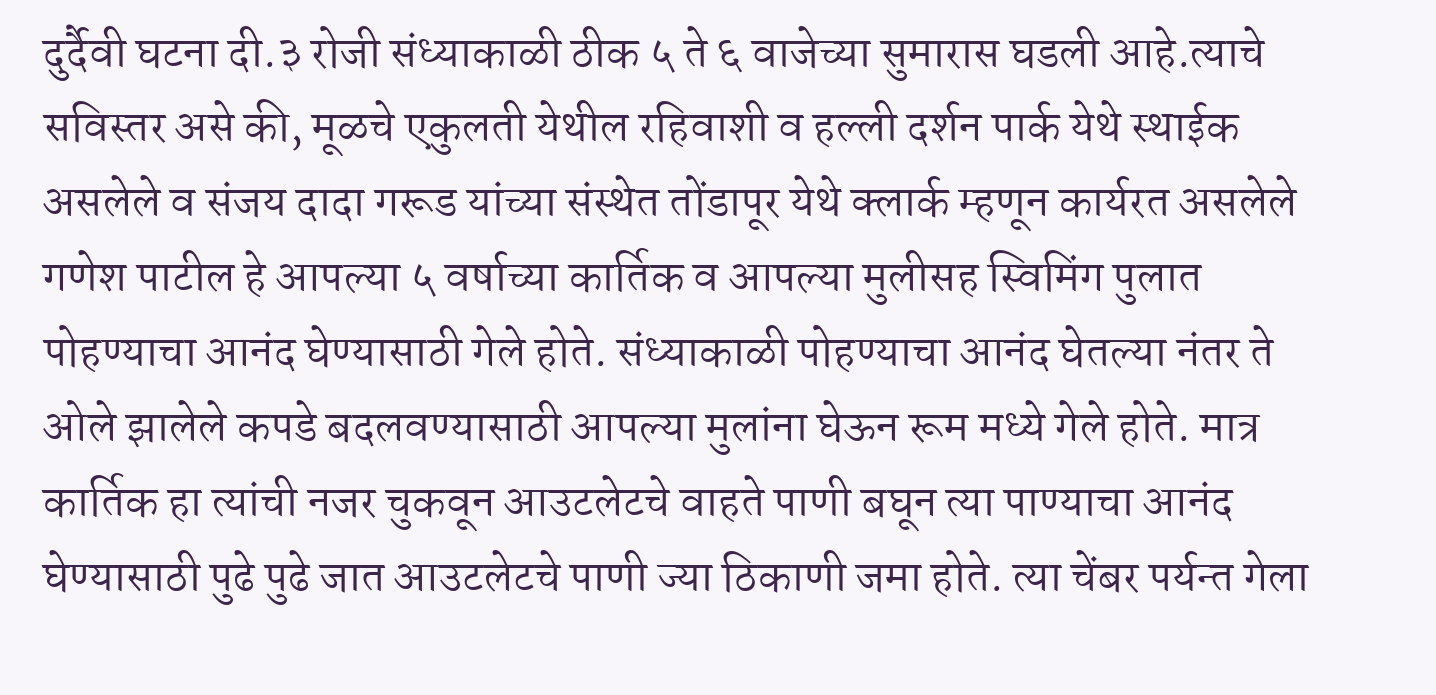दुर्दैवी घटना दी.३ रोजी संध्याकाळी ठीक ५ ते ६ वाजेच्या सुमारास घडली आहे.त्याचे सविस्तर असे की, मूळचे एकुलती येथील रहिवाशी व हल्ली दर्शन पार्क येथे स्थाईक असलेले व संजय दादा गरूड यांच्या संस्थेत तोंडापूर येथे क्लार्क म्हणून कार्यरत असलेले गणेश पाटील हे आपल्या ५ वर्षाच्या कार्तिक व आपल्या मुलीसह स्विमिंग पुलात पोहण्याचा आनंद घेण्यासाठी गेले होते. संध्याकाळी पोहण्याचा आनंद घेतल्या नंतर ते ओले झालेले कपडे बदलवण्यासाठी आपल्या मुलांना घेऊन रूम मध्ये गेले होते. मात्र कार्तिक हा त्यांची नजर चुकवून आउटलेटचे वाहते पाणी बघून त्या पाण्याचा आनंद घेण्यासाठी पुढे पुढे जात आउटलेटचे पाणी ज्या ठिकाणी जमा होते. त्या चेंबर पर्यन्त गेला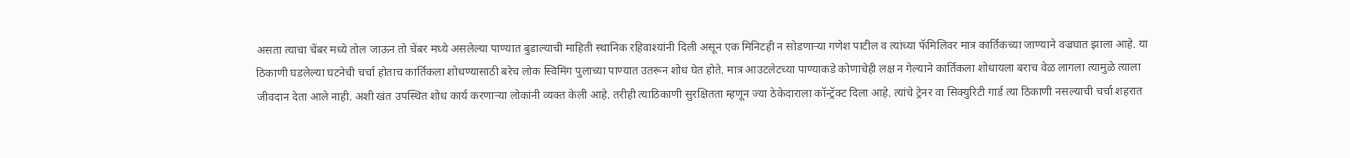असता त्याचा चेंबर मध्ये तोल जाऊन तो चेंबर मध्ये असलेल्या पाण्यात बुडाल्याची माहिती स्थानिक रहिवाश्यांनी दिली असून एक मिनिटही न सोडणाऱ्या गणेश पाटील व त्यांच्या फॅमिलिवर मात्र कार्तिकच्या जाण्याने वज्रघात झाला आहे. या ठिकाणी घडलेल्या घटनेची चर्चा होताच कार्तिकला शोधण्यासाठी बरेच लोक स्विमिंग पुलाच्या पाण्यात उतरून शोध घेत होते. मात्र आउटलेटच्या पाण्याकडे कोणाचेही लक्ष न गेल्याने कार्तिकला शोधायला बराच वेळ लागला त्यामुळे त्याला जीवदान देता आले नाही. अशी खंत उपस्थित शोध कार्य करणाऱ्या लोकांनी व्यक्त केली आहे. तरीही त्याठिकाणी सुरक्षितता म्हणून ज्या ठेकेदाराला कॉन्ट्रॅक्ट दिला आहे. त्यांचे ट्रेनर वा सिक्युरिटी गार्ड त्या ठिकाणी नसल्याची चर्चा शहरात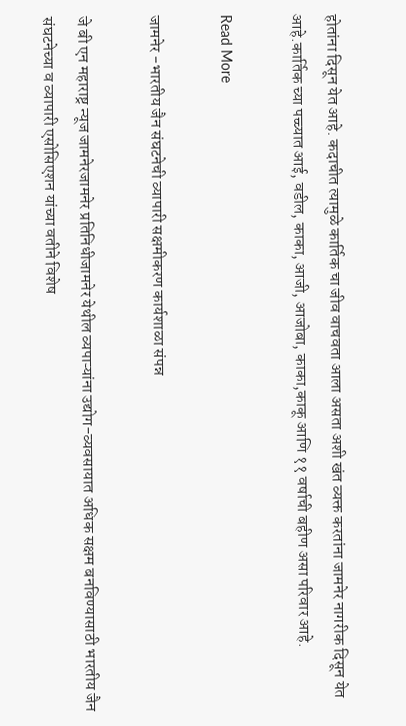होतांना दिसून येत आहे. कदाचीत त्यामुळे कार्तिक चा जीव वाचवता आला असता अशी खंत व्यक्त करतांना जामनेर नागरीक दिसून येत आहे.कार्तिक च्या पच्च्यात आई, वडील, काका, आजी, आजोबा, काका,काकू आणि ११ वर्षाची बहीण असा परिवार आहे.

Read More

जामनेर -भारतीय जैन संघटनेची व्यापारी सक्षमीकरण कार्यशाळा संपन्न

जे बी एन महाराष्ट्र न्यूज जामनेरजामनेर प्रतिनिधीजामनेर येथील व्यपाऱ्यांना उद्योग-व्यवसायात अधिक सक्षम बनविण्यासाठी भारतीय जैन संघटनेच्या व व्यापारी एसोसिएशन यांच्या वतीने विशेष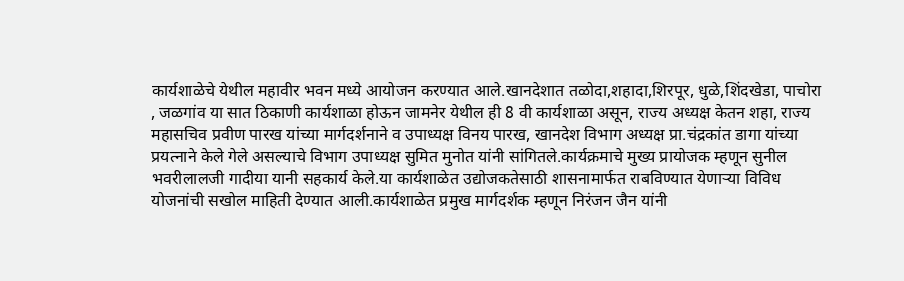कार्यशाळेचे येथील महावीर भवन मध्ये आयोजन करण्यात आले.खानदेशात तळोदा,शहादा,शिरपूर, धुळे,शिंदखेडा, पाचोरा , जळगांव या सात ठिकाणी कार्यशाळा होऊन जामनेर येथील ही 8 वी कार्यशाळा असून, राज्य अध्यक्ष केतन शहा, राज्य महासचिव प्रवीण पारख यांच्या मार्गदर्शनाने व उपाध्यक्ष विनय पारख, खानदेश विभाग अध्यक्ष प्रा.चंद्रकांत डागा यांच्या प्रयत्नाने केले गेले असल्याचे विभाग उपाध्यक्ष सुमित मुनोत यांनी सांगितले.कार्यक्रमाचे मुख्य प्रायोजक म्हणून सुनील भवरीलालजी गादीया यानी सहकार्य केले.या कार्यशाळेत उद्योजकतेसाठी शासनामार्फत राबविण्यात येणाऱ्या विविध योजनांची सखोल माहिती देण्यात आली.कार्यशाळेत प्रमुख मार्गदर्शक म्हणून निरंजन जैन यांनी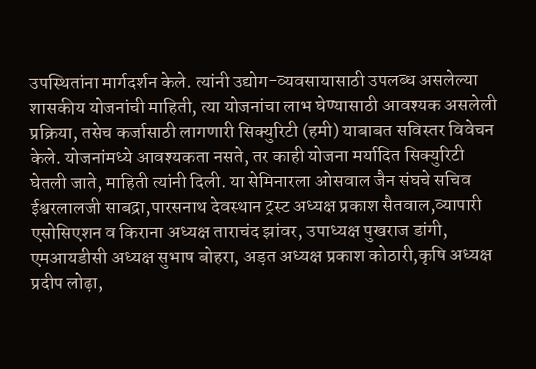उपस्थितांना मार्गदर्शन केले. त्यांनी उद्योग-व्यवसायासाठी उपलब्ध असलेल्या शासकीय योजनांची माहिती, त्या योजनांचा लाभ घेण्यासाठी आवश्यक असलेली प्रक्रिया, तसेच कर्जासाठी लागणारी सिक्युरिटी (हमी) याबाबत सविस्तर विवेचन केले. योजनांमध्ये आवश्यकता नसते, तर काही योजना मर्यादित सिक्युरिटी घेतली जाते, माहिती त्यांनी दिली. या सेमिनारला ओसवाल जैन संघचे सचिव ईश्वरलालजी साबद्रा,पारसनाथ देवस्थान ट्रस्ट अध्यक्ष प्रकाश सैतवाल,व्यापारी एसोसिएशन व किराना अध्यक्ष ताराचंद झांवर, उपाध्यक्ष पुखराज डांगी, एमआयडीसी अध्यक्ष सुभाष बोहरा, अड़त अध्यक्ष प्रकाश कोठारी,कृषि अध्यक्ष प्रदीप लोढ़ा,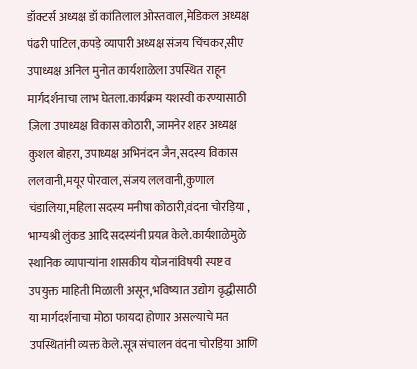डॉक्टर्स अध्यक्ष डॉ कांतिलाल ओस्तवाल,मेडिकल अध्यक्ष पंढरी पाटिल,कपड़े व्यापारी अध्यक्ष संजय चिंचकर,सीए उपाध्यक्ष अनिल मुनोत कार्यशाळेला उपस्थित राहून मार्गदर्शनाचा लाभ घेतला.कार्यक्रम यशस्वी करण्यासाठी ज़िला उपाध्यक्ष विकास कोठारी, जामनेर शहर अध्यक्ष कुशल बोहरा, उपाध्यक्ष अभिनंदन जैन,सदस्य विकास ललवानी,मयूर पोरवाल,संजय ललवानी,कुणाल चंडालिया,महिला सदस्य मनीषा कोठारी,वंदना चोरड़िया , भाग्यश्री लुंकड आदि सदस्यंनी प्रयत्न केले.कार्यशाळेमुळे स्थानिक व्यापाऱ्यांना शासकीय योजनांविषयी स्पष्ट व उपयुक्त माहिती मिळाली असून,भविष्यात उद्योग वृद्धीसाठी या मार्गदर्शनाचा मोठा फायदा होणार असल्याचे मत उपस्थितांनी व्यक्त केले.सूत्र संचालन वंदना चोरड़िया आणि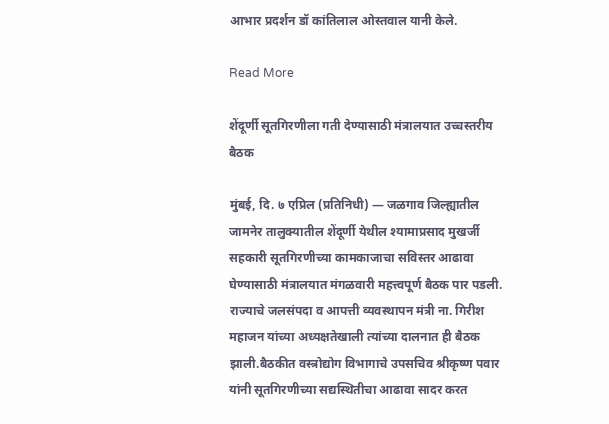आभार प्रदर्शन डॉ कांतिलाल ओस्तवाल यानी केले.

Read More

शेंदूर्णी सूतगिरणीला गती देण्यासाठी मंत्रालयात उच्चस्तरीय बैठक

मुंबई, दि. ७ एप्रिल (प्रतिनिधी) — जळगाव जिल्ह्यातील जामनेर तालुक्यातील शेंदूर्णी येथील श्यामाप्रसाद मुखर्जी सहकारी सूतगिरणीच्या कामकाजाचा सविस्तर आढावा घेण्यासाठी मंत्रालयात मंगळवारी महत्त्वपूर्ण बैठक पार पडली. राज्याचे जलसंपदा व आपत्ती व्यवस्थापन मंत्री ना. गिरीश महाजन यांच्या अध्यक्षतेखाली त्यांच्या दालनात ही बैठक झाली.बैठकीत वस्त्रोद्योग विभागाचे उपसचिव श्रीकृष्ण पवार यांनी सूतगिरणीच्या सद्यस्थितीचा आढावा सादर करत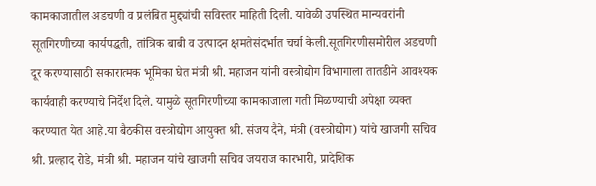कामकाजातील अडचणी व प्रलंबित मुद्द्यांची सविस्तर माहिती दिली. यावेळी उपस्थित मान्यवरांनी सूतगिरणीच्या कार्यपद्धती, तांत्रिक बाबी व उत्पादन क्षमतेसंदर्भात चर्चा केली.सूतगिरणीसमोरील अडचणी दूर करण्यासाठी सकारात्मक भूमिका घेत मंत्री श्री. महाजन यांनी वस्त्रोद्योग विभागाला तातडीने आवश्यक कार्यवाही करण्याचे निर्देश दिले. यामुळे सूतगिरणीच्या कामकाजाला गती मिळण्याची अपेक्षा व्यक्त करण्यात येत आहे.या बैठकीस वस्त्रोद्योग आयुक्त श्री. संजय दैने, मंत्री (वस्त्रोद्योग) यांचे खाजगी सचिव श्री. प्रल्हाद रोडे, मंत्री श्री. महाजन यांचे खाजगी सचिव जयराज कारभारी, प्रादेशिक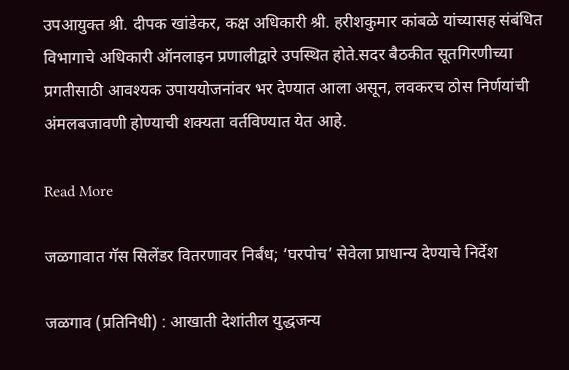उपआयुक्त श्री. दीपक खांडेकर, कक्ष अधिकारी श्री. हरीशकुमार कांबळे यांच्यासह संबंधित विभागाचे अधिकारी ऑनलाइन प्रणालीद्वारे उपस्थित होते.सदर बैठकीत सूतगिरणीच्या प्रगतीसाठी आवश्यक उपाययोजनांवर भर देण्यात आला असून, लवकरच ठोस निर्णयांची अंमलबजावणी होण्याची शक्यता वर्तविण्यात येत आहे.

Read More

जळगावात गॅस सिलेंडर वितरणावर निर्बंध; ‘घरपोच’ सेवेला प्राधान्य देण्याचे निर्देश

जळगाव (प्रतिनिधी) : आखाती देशांतील युद्धजन्य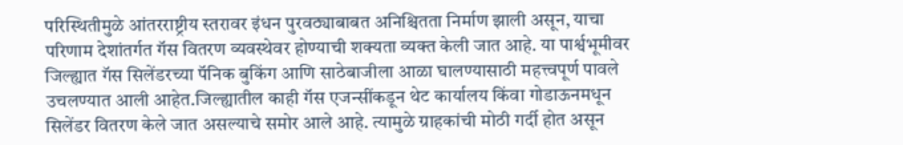परिस्थितीमुळे आंतरराष्ट्रीय स्तरावर इंधन पुरवठ्याबाबत अनिश्चितता निर्माण झाली असून, याचा परिणाम देशांतर्गत गॅस वितरण व्यवस्थेवर होण्याची शक्यता व्यक्त केली जात आहे. या पार्श्वभूमीवर जिल्ह्यात गॅस सिलेंडरच्या पॅनिक बुकिंग आणि साठेबाजीला आळा घालण्यासाठी महत्त्वपूर्ण पावले उचलण्यात आली आहेत.जिल्ह्यातील काही गॅस एजन्सींकडून थेट कार्यालय किंवा गोडाऊनमधून सिलेंडर वितरण केले जात असल्याचे समोर आले आहे. त्यामुळे ग्राहकांची मोठी गर्दी होत असून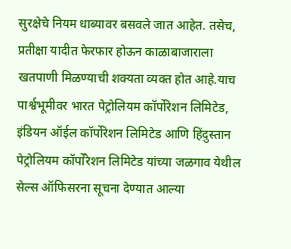सुरक्षेचे नियम धाब्यावर बसवले जात आहेत. तसेच, प्रतीक्षा यादीत फेरफार होऊन काळाबाजाराला खतपाणी मिळण्याची शक्यता व्यक्त होत आहे.याच पार्श्वभूमीवर भारत पेट्रोलियम कॉर्पोरेशन लिमिटेड, इंडियन ऑईल कॉर्पोरेशन लिमिटेड आणि हिंदुस्तान पेट्रोलियम कॉर्पोरेशन लिमिटेड यांच्या जळगाव येथील सेल्स ऑफिसरना सूचना देण्यात आल्या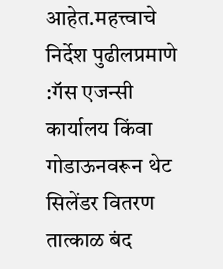आहेत.महत्त्वाचे निर्देश पुढीलप्रमाणे :गॅस एजन्सी कार्यालय किंवा गोडाऊनवरून थेट सिलेंडर वितरण तात्काळ बंद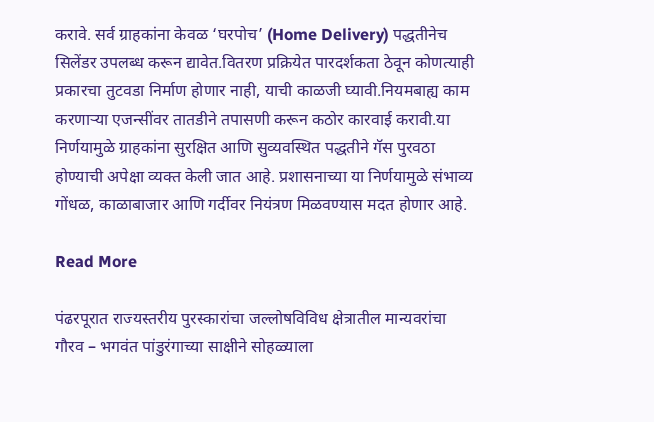करावे. सर्व ग्राहकांना केवळ ‘घरपोच’ (Home Delivery) पद्धतीनेच सिलेंडर उपलब्ध करून द्यावेत.वितरण प्रक्रियेत पारदर्शकता ठेवून कोणत्याही प्रकारचा तुटवडा निर्माण होणार नाही, याची काळजी घ्यावी.नियमबाह्य काम करणाऱ्या एजन्सींवर तातडीने तपासणी करून कठोर कारवाई करावी.या निर्णयामुळे ग्राहकांना सुरक्षित आणि सुव्यवस्थित पद्धतीने गॅस पुरवठा होण्याची अपेक्षा व्यक्त केली जात आहे. प्रशासनाच्या या निर्णयामुळे संभाव्य गोंधळ, काळाबाजार आणि गर्दीवर नियंत्रण मिळवण्यास मदत होणार आहे.

Read More

पंढरपूरात राज्यस्तरीय पुरस्कारांचा जल्लोषविविध क्षेत्रातील मान्यवरांचा गौरव – भगवंत पांडुरंगाच्या साक्षीने सोहळ्याला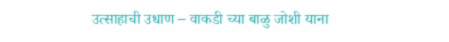उत्साहाची उधाण – वाकडी च्या बाळु जोशी याना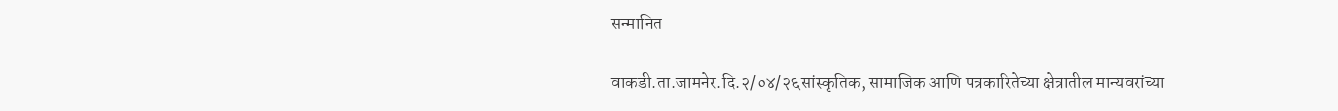सन्मानित

वाकडी.ता.जामनेर.दि.२/०४/२६सांस्कृतिक, सामाजिक आणि पत्रकारितेच्या क्षेत्रातील मान्यवरांच्या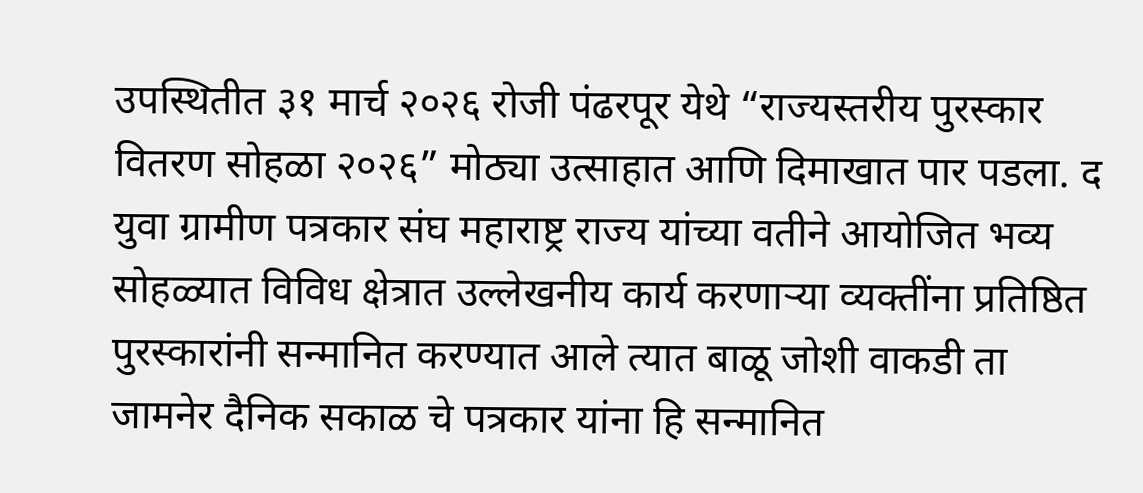उपस्थितीत ३१ मार्च २०२६ रोजी पंढरपूर येथे “राज्यस्तरीय पुरस्कार वितरण सोहळा २०२६” मोठ्या उत्साहात आणि दिमाखात पार पडला. द युवा ग्रामीण पत्रकार संघ महाराष्ट्र राज्य यांच्या वतीने आयोजित भव्य सोहळ्यात विविध क्षेत्रात उल्लेखनीय कार्य करणाऱ्या व्यक्तींना प्रतिष्ठित पुरस्कारांनी सन्मानित करण्यात आले त्यात बाळू जोशी वाकडी ता जामनेर दैनिक सकाळ चे पत्रकार यांना हि सन्मानित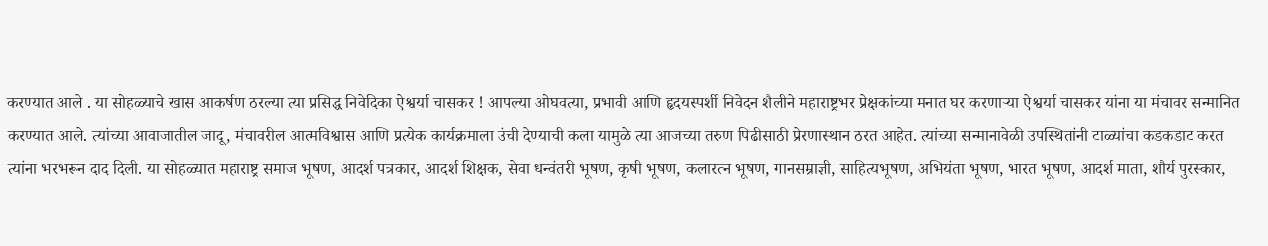करण्यात आले . या सोहळ्याचे खास आकर्षण ठरल्या त्या प्रसिद्ध निवेदिका ऐश्वर्या चासकर ! आपल्या ओघवत्या, प्रभावी आणि हृदयस्पर्शी निवेदन शैलीने महाराष्ट्रभर प्रेक्षकांच्या मनात घर करणाऱ्या ऐश्वर्या चासकर यांना या मंचावर सन्मानित करण्यात आले. त्यांच्या आवाजातील जादू, मंचावरील आत्मविश्वास आणि प्रत्येक कार्यक्रमाला उंची देण्याची कला यामुळे त्या आजच्या तरुण पिढीसाठी प्रेरणास्थान ठरत आहेत. त्यांच्या सन्मानावेळी उपस्थितांनी टाळ्यांचा कडकडाट करत त्यांना भरभरून दाद दिली. या सोहळ्यात महाराष्ट्र समाज भूषण, आदर्श पत्रकार, आदर्श शिक्षक, सेवा धन्वंतरी भूषण, कृषी भूषण, कलारत्न भूषण, गानसम्राज्ञी, साहित्यभूषण, अभियंता भूषण, भारत भूषण, आदर्श माता, शौर्य पुरस्कार,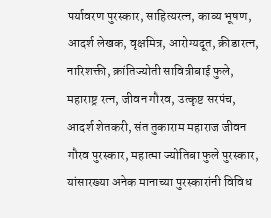पर्यावरण पुरस्कार, साहित्यरत्न, काव्य भूषण, आदर्श लेखक, वृक्षमित्र, आरोग्यदूत, क्रीडारत्न, नारिशक्ती, क्रांतिज्योती सावित्रीबाई फुले, महाराष्ट्र रत्न, जीवन गौरव, उत्कृष्ट सरपंच, आदर्श शेतकरी, संत तुकाराम महाराज जीवन गौरव पुरस्कार, महात्मा ज्योतिबा फुले पुरस्कार, यांसारख्या अनेक मानाच्या पुरस्कारांनी विविध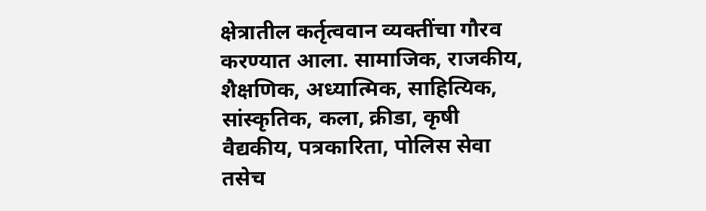क्षेत्रातील कर्तृत्ववान व्यक्तींचा गौरव करण्यात आला. सामाजिक, राजकीय, शैक्षणिक, अध्यात्मिक, साहित्यिक, सांस्कृतिक, कला, क्रीडा, कृषी वैद्यकीय, पत्रकारिता, पोलिस सेवा तसेच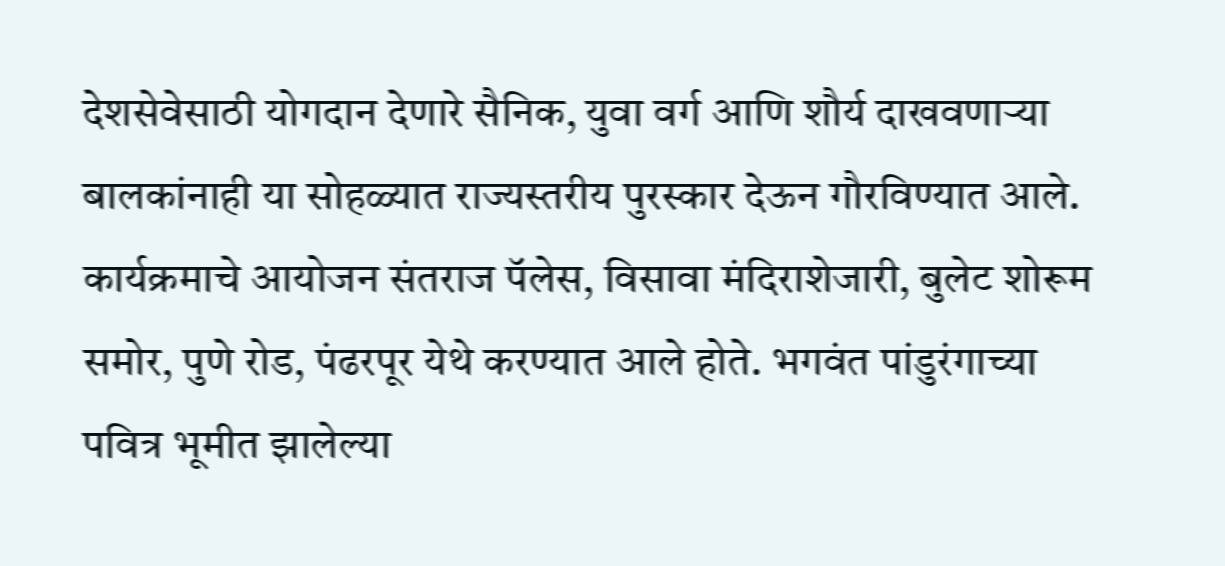देशसेवेसाठी योगदान देणारे सैनिक, युवा वर्ग आणि शौर्य दाखवणाऱ्या बालकांनाही या सोहळ्यात राज्यस्तरीय पुरस्कार देऊन गौरविण्यात आले. कार्यक्रमाचे आयोजन संतराज पॅलेस, विसावा मंदिराशेजारी, बुलेट शोरूम समोर, पुणे रोड, पंढरपूर येथे करण्यात आले होते. भगवंत पांडुरंगाच्या पवित्र भूमीत झालेल्या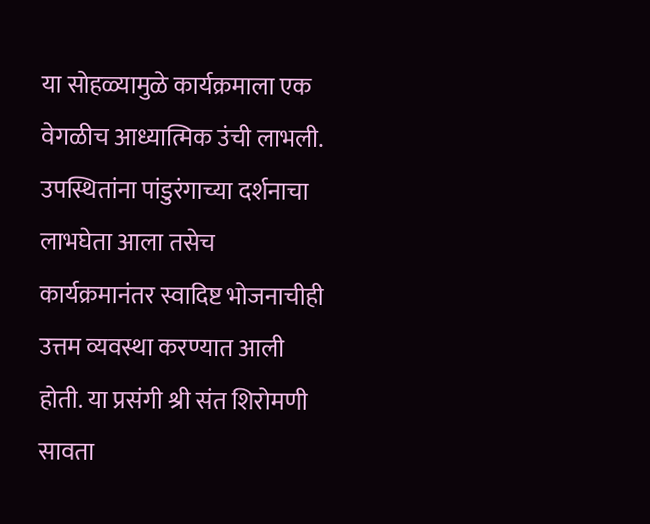या सोहळ्यामुळे कार्यक्रमाला एक वेगळीच आध्यात्मिक उंची लाभली. उपस्थितांना पांडुरंगाच्या दर्शनाचा लाभघेता आला तसेच कार्यक्रमानंतर स्वादिष्ट भोजनाचीही उत्तम व्यवस्था करण्यात आली होती. या प्रसंगी श्री संत शिरोमणी सावता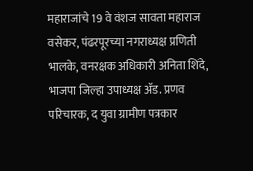महाराजांचे 19 वे वंशज सावता महाराज वसेकर, पंढरपूरच्या नगराध्यक्ष प्रणिती भालके, वनरक्षक अधिकारी अनिता शिंदे, भाजपा जिल्हा उपाध्यक्ष ॲड. प्रणव परिचारक, द युवा ग्रामीण पत्रकार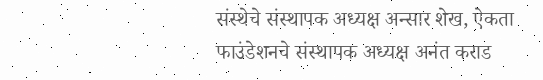संस्थेचे संस्थापक अध्यक्ष अन्सार शेख, ऐकता फाउंडेशनचे संस्थापक अध्यक्ष अनंत कराड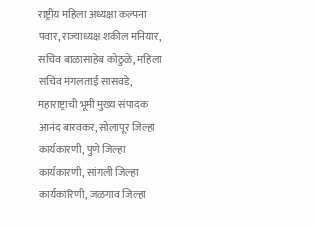राष्ट्रीय महिला अध्यक्षा कल्पना पवार, राज्याध्यक्ष शकील मनियार, सचिव बाळासाहेब कोठुळे, महिला सचिव मंगलताई सासवडे, महाराष्ट्राची भूमी मुख्य संपादक आनंद बारवकर, सोलापूर जिल्हा कार्यकारणी, पुणे जिल्हा कार्यकारणी, सांगली जिल्हा कार्यकारिणी, जळगाव जिल्हा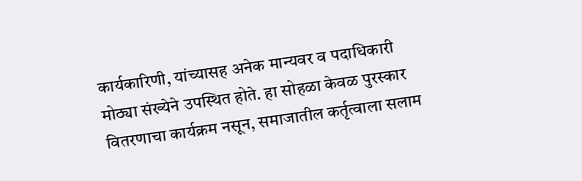कार्यकारिणी, यांच्यासह अनेक मान्यवर व पदाधिकारी मोठ्या संख्येने उपस्थित होते. हा सोहळा केवळ पुरस्कार वितरणाचा कार्यक्रम नसून, समाजातील कर्तृत्वाला सलाम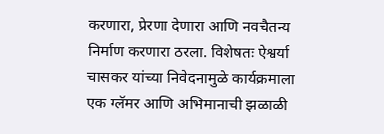करणारा, प्रेरणा देणारा आणि नवचैतन्य निर्माण करणारा ठरला. विशेषतः ऐश्वर्या चासकर यांच्या निवेदनामुळे कार्यक्रमाला एक ग्लॅमर आणि अभिमानाची झळाळी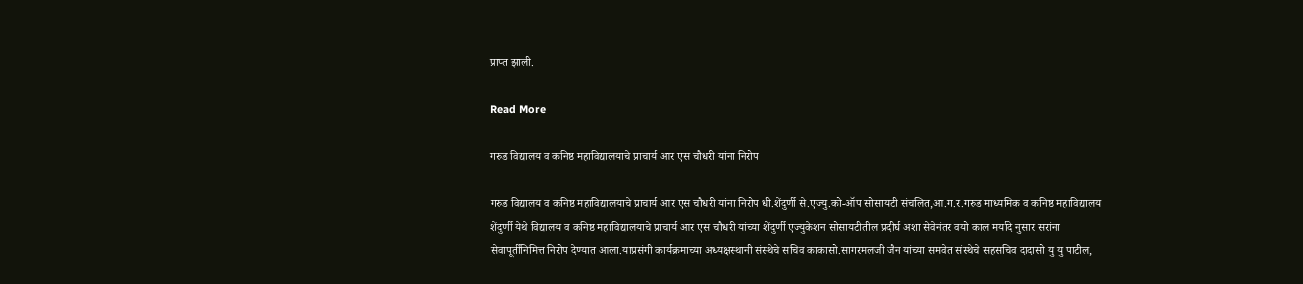प्राप्त झाली.

Read More

गरुड विद्यालय व कनिष्ठ महाविद्यालयाचे प्राचार्य आर एस चौधरी यांना निरोप

गरुड विद्यालय व कनिष्ठ महाविद्यालयाचे प्राचार्य आर एस चौधरी यांना निरोप धी.शेंदुर्णी से.एज्यु.को-ऑप सोसायटी संचलित,आ.ग.र.गरुड माध्यमिक व कनिष्ठ महाविद्यालय शेंदुर्णी येथे विद्यालय व कनिष्ठ महाविद्यालयाचे प्राचार्य आर एस चौधरी यांच्या शेंदुर्णी एज्युकेशन सोसायटीतील प्रदीर्घ अशा सेवेनंतर वयो काल मर्यादे नुसार सरांना सेवापूर्तीनिमित्त निरोप देण्यात आला.याप्रसंगी कार्यक्रमाच्या अध्यक्षस्थानी संस्थेचे सचिव काकासो.सागरमलजी जैन यांच्या समवेत संस्थेचे सहसचिव दादासो यु यु पाटील,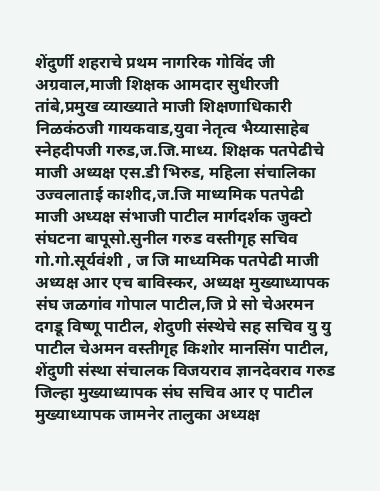शेंदुर्णी शहराचे प्रथम नागरिक गोविंद जी अग्रवाल,माजी शिक्षक आमदार सुधीरजी तांबे,प्रमुख व्याख्याते माजी शिक्षणाधिकारी निळकंठजी गायकवाड,युवा नेतृत्व भैय्यासाहेब स्नेहदीपजी गरुड,ज.जि.माध्य. शिक्षक पतपेढीचे माजी अध्यक्ष एस.डी भिरुड, महिला संचालिका उज्वलाताई काशीद,ज.जि माध्यमिक पतपेढी माजी अध्यक्ष संभाजी पाटील मार्गदर्शक जुक्टो संघटना बापूसो.सुनील गरुड वस्तीगृह सचिव गो.गो.सूर्यवंशी , ज जि माध्यमिक पतपेढी माजी अध्यक्ष आर एच बाविस्कर, अध्यक्ष मुख्याध्यापक संघ जळगांव गोपाल पाटील,जि प्रे सो चेअरमन दगडू विष्णू पाटील, शेदुणी संस्थेचे सह सचिव यु यु पाटील चेअमन वस्तीगृह किशोर मानसिंग पाटील, शेंदुणी संस्था संचालक विजयराव ज्ञानदेवराव गरुड जिल्हा मुख्याध्यापक संघ सचिव आर ए पाटील मुख्याध्यापक जामनेर तालुका अध्यक्ष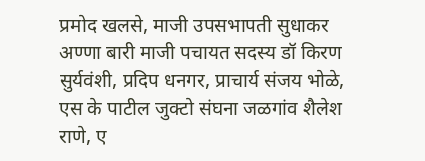प्रमोद खलसे, माजी उपसभापती सुधाकर अण्णा बारी माजी पचायत सदस्य डॉ किरण सुर्यवंशी, प्रदिप धनगर, प्राचार्य संजय भोळे, एस के पाटील जुक्टो संघना जळगांव शैलेश राणे, ए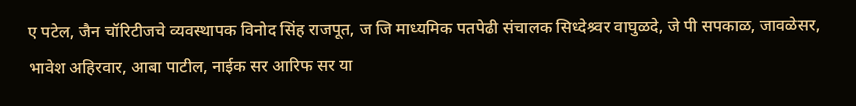ए पटेल, जैन चॉरिटीजचे व्यवस्थापक विनोद सिंह राजपूत, ज जि माध्यमिक पतपेढी संचालक सिध्देश्र्वर वाघुळदे, जे पी सपकाळ, जावळेसर, भावेश अहिरवार, आबा पाटील, नाईक सर आरिफ सर या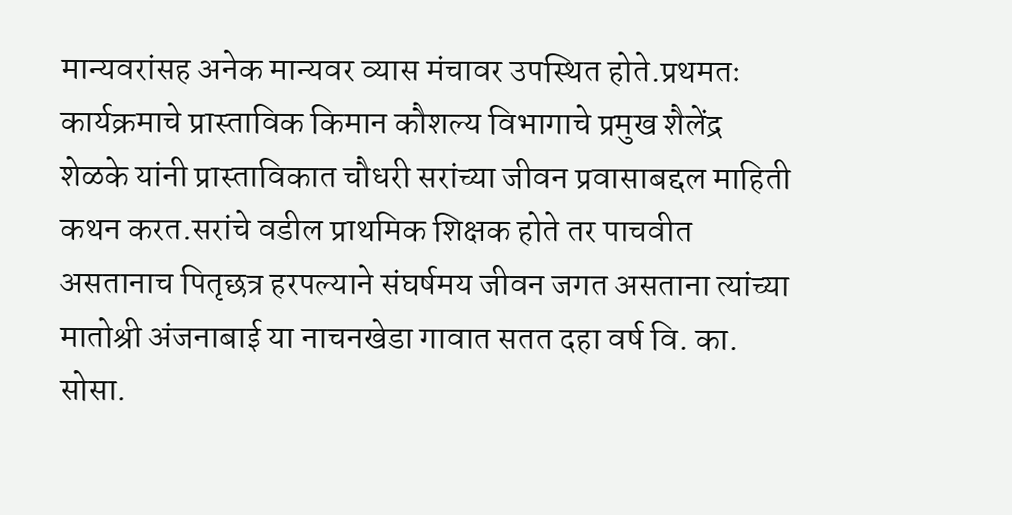मान्यवरांसह अनेक मान्यवर व्यास मंचावर उपस्थित होते.प्रथमतः कार्यक्रमाचे प्रास्ताविक किमान कौशल्य विभागाचे प्रमुख शैलेंद्र शेळके यांनी प्रास्ताविकात चौधरी सरांच्या जीवन प्रवासाबद्दल माहिती कथन करत.सरांचे वडील प्राथमिक शिक्षक होते तर पाचवीत असतानाच पितृछत्र हरपल्याने संघर्षमय जीवन जगत असताना त्यांच्या मातोश्री अंजनाबाई या नाचनखेडा गावात सतत दहा वर्ष वि. का. सोसा.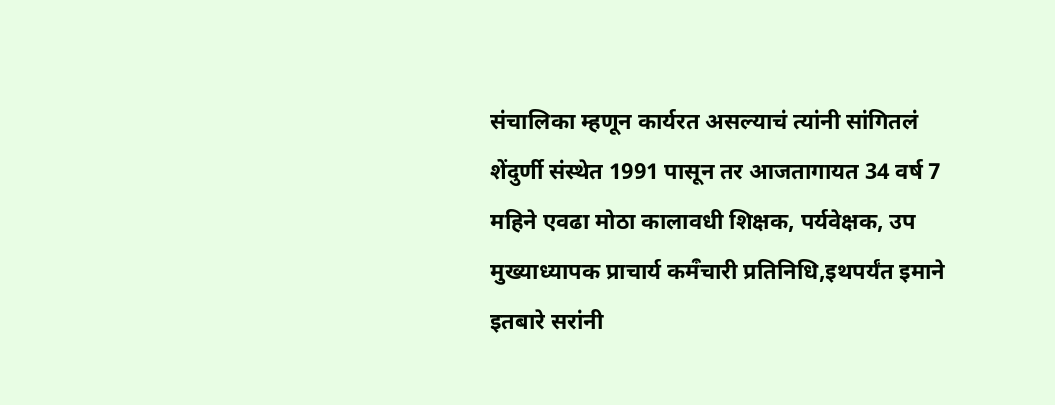संचालिका म्हणून कार्यरत असल्याचं त्यांनी सांगितलं शेंदुर्णी संस्थेत 1991 पासून तर आजतागायत 34 वर्ष 7 महिने एवढा मोठा कालावधी शिक्षक, पर्यवेक्षक, उप मुख्याध्यापक प्राचार्य कमऀचारी प्रतिनिधि,इथपर्यंत इमाने इतबारे सरांनी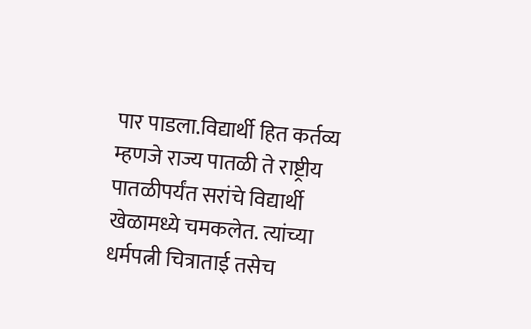पार पाडला.विद्यार्थी हित कर्तव्य म्हणजे राज्य पातळी ते राष्ट्रीय पातळीपर्यंत सरांचे विद्यार्थी खेळामध्ये चमकलेत. त्यांच्या धर्मपत्नी चित्राताई तसेच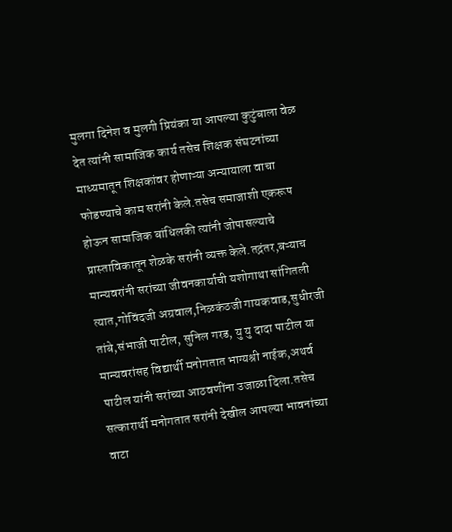मुलगा दिनेश व मुलगी प्रियंका या आपल्या कुटुंबाला वेळ देत त्यांनी सामाजिक कार्य तसेच शिक्षक संघटनांच्या माध्यमातून शिक्षकांवर होणाऱ्या अन्यायाला वाचा फोडण्याचे काम सरांनी केले.तसेच समाजाशी एकरूप होऊन सामाजिक बांधिलकी त्यांनी जोपासल्याचे प्रास्ताविकातून शेळके सरांनी व्यक्त केले.तद्नंतर,बऱ्याच मान्यवरांनी सरांच्या जीवनकार्याची यशोगाथा सांगितली त्यात,गोविंदजी अग्रवाल,निळकंठजी गायकवाड,सुधीरजी तांबे,संभाजी पाटील, सुनिल गरड, यु यु दादा पाटील या मान्यवरांसह विद्यार्थी मनोगतात भाग्यश्री नाईक,अथर्व पाटील यांनी सरांच्या आठवणींना उजाळा दिला.तसेच सत्कारार्थी मनोगतात सरांनी देखील आपल्या भावनांच्या वाटा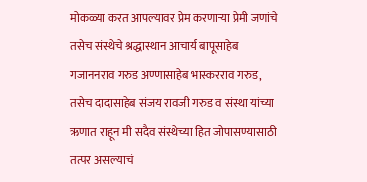मोकळ्या करत आपल्यावर प्रेम करणाऱ्या प्रेमी जणांचे तसेच संस्थेचे श्रद्धास्थान आचार्य बापूसाहेब गजाननराव गरुड अण्णासाहेब भास्करराव गरुड, तसेच दादासाहेब संजय रावजी गरुड व संस्था यांच्या ऋणात राहून मी सदैव संस्थेच्या हित जोपासण्यासाठी तत्पर असल्याचं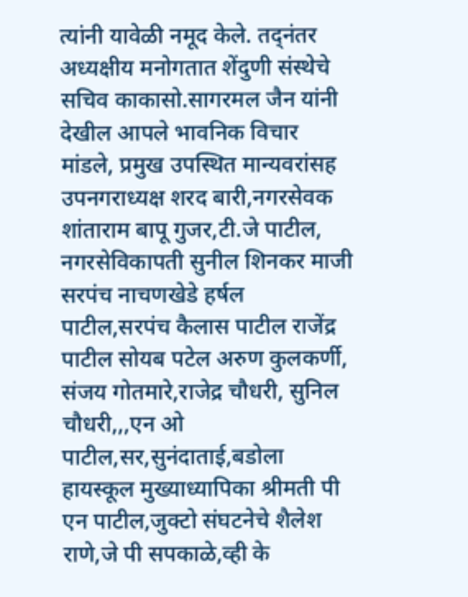त्यांनी यावेळी नमूद केले. तद्नंतर अध्यक्षीय मनोगतात शेंदुणी संस्थेचे सचिव काकासो.सागरमल जैन यांनी देखील आपले भावनिक विचार मांडले, प्रमुख उपस्थित मान्यवरांसह उपनगराध्यक्ष शरद बारी,नगरसेवक शांताराम बापू गुजर,टी.जे पाटील, नगरसेविकापती सुनील शिनकर माजी सरपंच नाचणखेडे हर्षल पाटील,सरपंच कैलास पाटील राजेंद्र पाटील सोयब पटेल अरुण कुलकर्णी, संजय गोतमारे,राजेद्र चौधरी, सुनिल चौधरी,,,एन ओ पाटील,सर,सुनंदाताई,बडोला हायस्कूल मुख्याध्यापिका श्रीमती पी एन पाटील,जुक्टो संघटनेचे शैलेश राणे,जे पी सपकाळे,व्ही के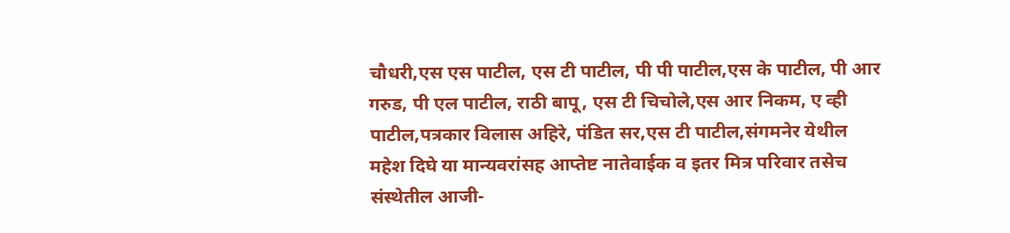चौधरी,एस एस पाटील, एस टी पाटील, पी पी पाटील,एस के पाटील, पी आर गरुड, पी एल पाटील, राठी बापू, एस टी चिचोले,एस आर निकम, ए व्ही पाटील,पत्रकार विलास अहिरे, पंडित सर,एस टी पाटील,संगमनेर येथील महेश दिघे या मान्यवरांसह आप्तेष्ट नातेवाईक व इतर मित्र परिवार तसेच संस्थेतील आजी-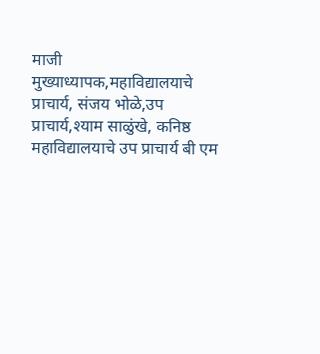माजी मुख्याध्यापक,महाविद्यालयाचे प्राचार्य, संजय भोळे,उप प्राचार्य,श्याम साळुंखे, कनिष्ठ महाविद्यालयाचे उप प्राचार्य बी एम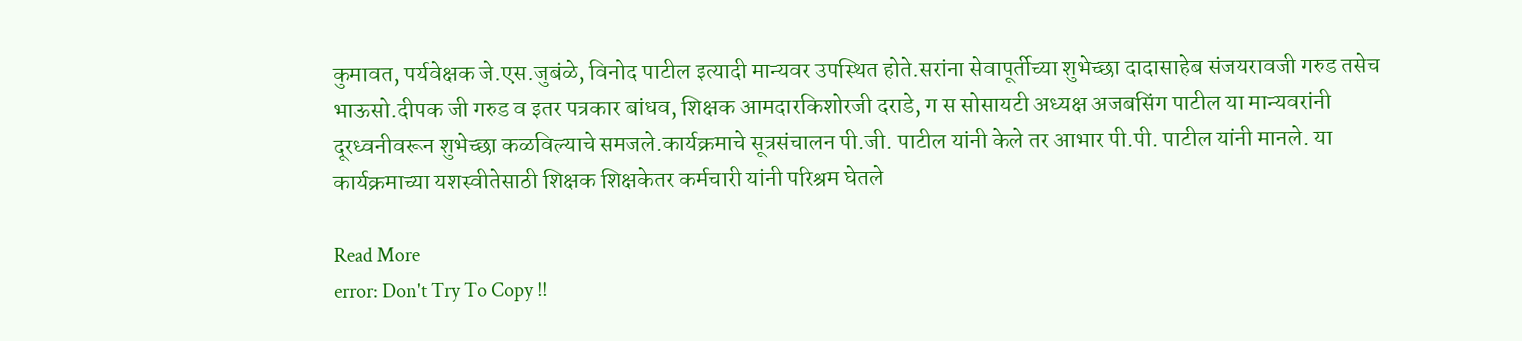कुमावत, पर्यवेक्षक जे.एस.जुबंळे, विनोद पाटील इत्यादी मान्यवर उपस्थित होते.सरांना सेवापूर्तीच्या शुभेच्छा दादासाहेब संजयरावजी गरुड तसेच भाऊसो.दीपक जी गरुड व इतर पत्रकार बांधव, शिक्षक आमदारकिशोरजी दराडे, ग स सोसायटी अध्यक्ष अजबसिंग पाटील या मान्यवरांनी दूरध्वनीवरून शुभेच्छा कळविल्याचे समजले.कार्यक्रमाचे सूत्रसंचालन पी.जी. पाटील यांनी केले तर आभार पी.पी. पाटील यांनी मानले. या कार्यक्रमाच्या यशस्वीतेसाठी शिक्षक शिक्षकेतर कर्मचारी यांनी परिश्रम घेतले

Read More
error: Don't Try To Copy !!